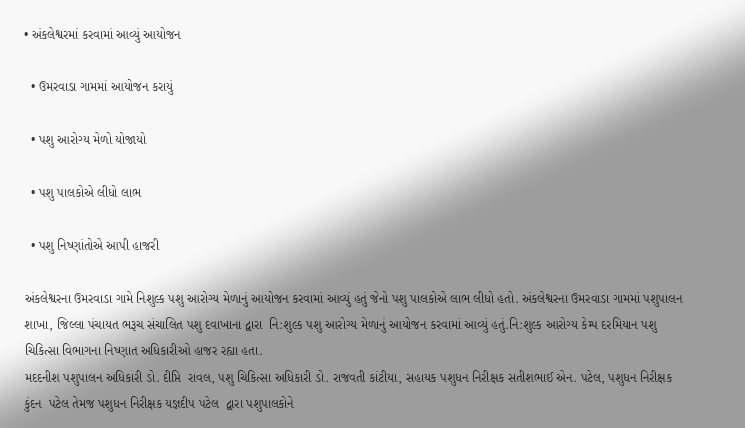• અંકલેશ્વરમાં કરવામાં આવ્યું આયોજન

  • ઉમરવાડા ગામમાં આયોજન કરાયું

  • પશુ આરોગ્ય મેળો યોજાયો

  • પશુ પાલકોએ લીધો લાભ

  • પશુ નિષ્ણાંતોએ આપી હાજરી

અંકલેશ્વરના ઉમરવાડા ગામે નિશુલ્ક પશુ આરોગ્ય મેળાનું આયોજન કરવામાં આવ્યું હતું જેનો પશુ પાલકોએ લાભ લીધો હતો. અંકલેશ્વરના ઉમરવાડા ગામમાં પશુપાલન શાખા, જિલ્લા પંચાયત ભરૂચ સંચાલિત પશુ દવાખાના દ્વારા  નિ:શુલ્ક પશુ આરોગ્ય મેળાનું આયોજન કરવામાં આવ્યું હતું.નિ:શુલ્ક આરોગ્ય કેમ્પ દરમિયાન પશુ ચિકિત્સા વિભાગના નિષ્ણાત અધિકારીઓ હાજર રહ્યા હતા.
મદદનીશ પશુપાલન અધિકારી ડો. દીપ્તિ  રાવલ, પશુ ચિકિત્સા અધિકારી ડો. રાજવતી કાંટીયા, સહાયક પશુધન નિરીક્ષક સતીશભાઈ એન. પટેલ, પશુધન નિરીક્ષક  કુંદન  પટેલ તેમજ પશુધન નિરીક્ષક યજ્ઞદીપ પટેલ  દ્વારા પશુપાલકોને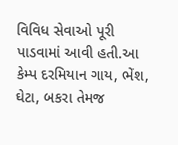વિવિધ સેવાઓ પૂરી પાડવામાં આવી હતી.આ કેમ્પ દરમિયાન ગાય, ભેંશ, ઘેટા, બકરા તેમજ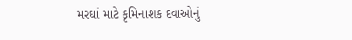મરઘાં માટે કૃમિનાશક દવાઓનું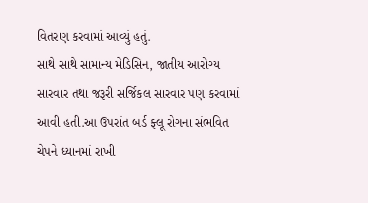વિતરણ કરવામાં આવ્યું હતું.
સાથે સાથે સામાન્ય મેડિસિન, જાતીય આરોગ્ય સારવાર તથા જરૂરી સર્જિકલ સારવાર પણ કરવામાં આવી હતી.આ ઉપરાંત બર્ડ ફ્લૂ રોગના સંભવિત ચેપને ધ્યાનમાં રાખી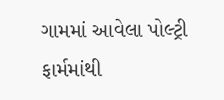ગામમાં આવેલા પોલ્ટ્રી ફાર્મમાંથી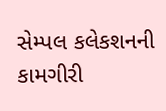સેમ્પલ કલેકશનની કામગીરી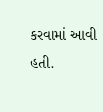કરવામાં આવી હતી.